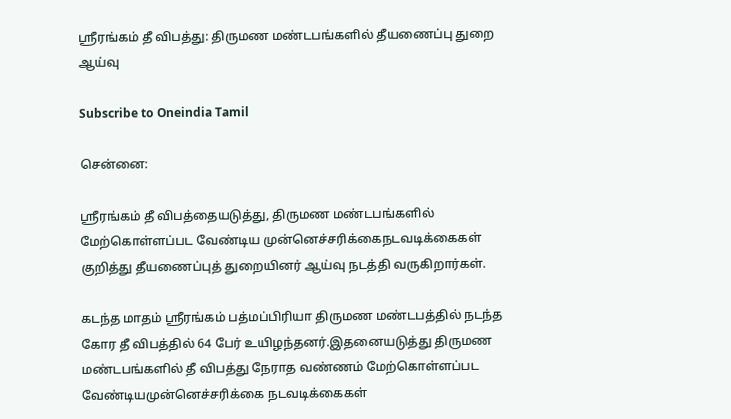ஸ்ரீரங்கம் தீ விபத்து: திருமண மண்டபங்களில் தீயணைப்பு துறை ஆய்வு

Subscribe to Oneindia Tamil

சென்னை:

ஸ்ரீரங்கம் தீ விபத்தையடுத்து, திருமண மண்டபங்களில் மேற்கொள்ளப்பட வேண்டிய முன்னெச்சரிக்கைநடவடிக்கைகள் குறித்து தீயணைப்புத் துறையினர் ஆய்வு நடத்தி வருகிறார்கள்.

கடந்த மாதம் ஸ்ரீரங்கம் பத்மப்பிரியா திருமண மண்டபத்தில் நடந்த கோர தீ விபத்தில் 64 பேர் உயிழந்தனர்.இதனையடுத்து திருமண மண்டபங்களில் தீ விபத்து நேராத வண்ணம் மேற்கொள்ளப்பட வேண்டியமுன்னெச்சரிக்கை நடவடிக்கைகள்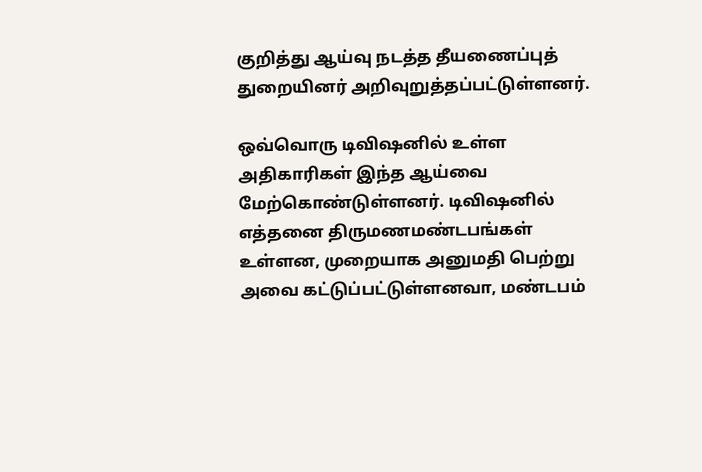குறித்து ஆய்வு நடத்த தீயணைப்புத் துறையினர் அறிவுறுத்தப்பட்டுள்ளனர்.

ஒவ்வொரு டிவிஷனில் உள்ள அதிகாரிகள் இந்த ஆய்வை மேற்கொண்டுள்ளனர். டிவிஷனில் எத்தனை திருமணமண்டபங்கள் உள்ளன, முறையாக அனுமதி பெற்று அவை கட்டுப்பட்டுள்ளனவா, மண்டபம்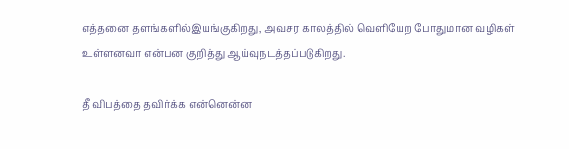எத்தனை தளங்களில்இயங்குகிறது, அவசர காலத்தில் வெளியேற போதுமான வழிகள் உள்ளனவா என்பன குறித்து ஆய்வுநடத்தப்படுகிறது.

தீ விபத்தை தவிர்க்க என்னென்ன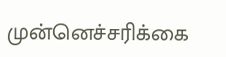முன்னெச்சரிக்கை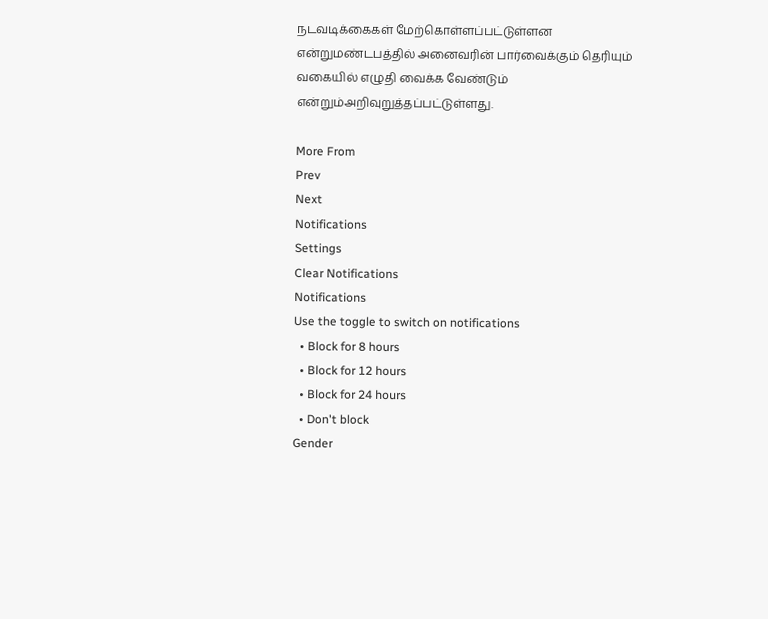நடவடிக்கைகள் மேற்கொள்ளப்பட்டுள்ளன என்றுமண்டபத்தில் அனைவரின் பார்வைக்கும் தெரியும் வகையில் எழுதி வைக்க வேண்டும் என்றும்அறிவுறுத்தப்பட்டுள்ளது.

More From
Prev
Next
Notifications
Settings
Clear Notifications
Notifications
Use the toggle to switch on notifications
  • Block for 8 hours
  • Block for 12 hours
  • Block for 24 hours
  • Don't block
Gender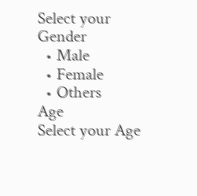Select your Gender
  • Male
  • Female
  • Others
Age
Select your Age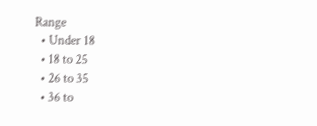Range
  • Under 18
  • 18 to 25
  • 26 to 35
  • 36 to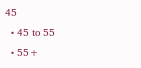45
  • 45 to 55
  • 55+